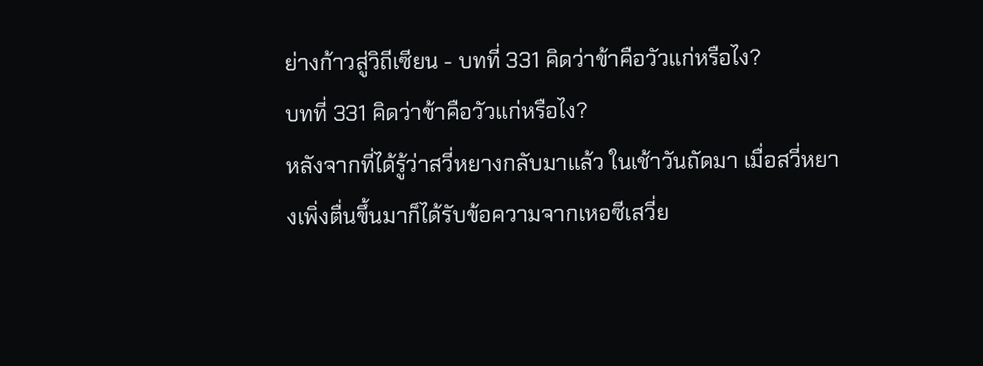ย่างก้าวสู่วิถีเซียน - บทที่ 331 คิดว่าข้าคือวัวแก่หรือไง?
บทที่ 331 คิดว่าข้าคือวัวแก่หรือไง?
หลังจากที่ได้รู้ว่าสวี่หยางกลับมาแล้ว ในเช้าวันถัดมา เมื่อสวี่หยางเพิ่งตื่นขึ้นมาก็ได้รับข้อความจากเหอซีเสวี่ย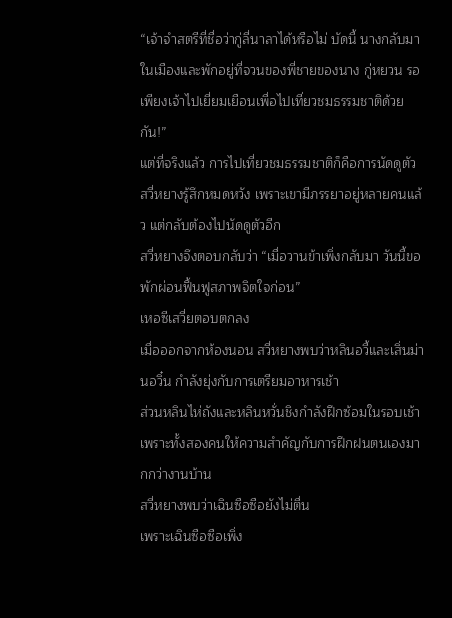“เจ้าจำสตรีที่ชื่อว่ากู่ลี่นาลาได้หรือไม่ บัดนี้ นางกลับมาในเมืองและพักอยู่ที่จวนของพี่ชายของนาง กู่หยวน รอเพียงเจ้าไปเยี่ยมเยือนเพื่อไปเที่ยวชมธรรมชาติด้วยกัน!”
แต่ที่จริงแล้ว การไปเที่ยวชมธรรมชาติก็คือการนัดดูตัว
สวี่หยางรู้สึกหมดหวัง เพราะเขามีภรรยาอยู่หลายคนแล้ว แต่กลับต้องไปนัดดูตัวอีก
สวี่หยางจึงตอบกลับว่า “เมื่อวานข้าเพิ่งกลับมา วันนี้ขอพักผ่อนฟื้นฟูสภาพจิตใจก่อน”
เหอซีเสวี่ยตอบตกลง
เมื่อออกจากห้องนอน สวี่หยางพบว่าหลินอวี้และเสิ่นม่านอวิ๋น กำลังยุ่งกับการเตรียมอาหารเช้า
ส่วนหลินไห่ถังและหลินหวั่นชิงกำลังฝึกซ้อมในรอบเช้า เพราะทั้งสองคนให้ความสำคัญกับการฝึกฝนตนเองมากกว่างานบ้าน
สวี่หยางพบว่าเฉินซือซือยังไม่ตื่น
เพราะเฉินซือซือเพิ่ง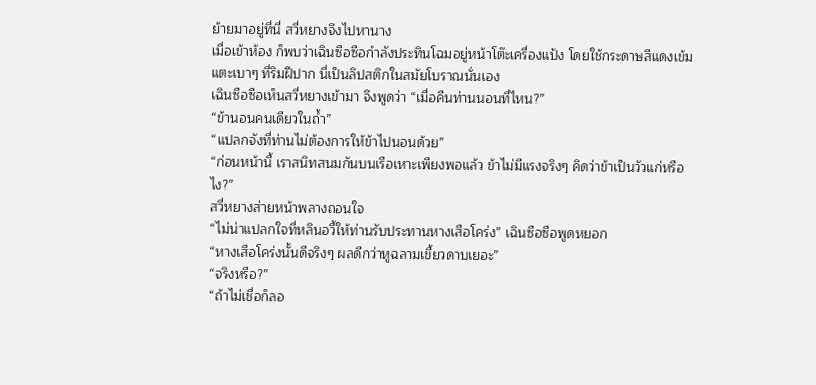ย้ายมาอยู่ที่นี่ สวี่หยางจึงไปหานาง
เมื่อเข้าห้อง ก็พบว่าเฉินซือซือกำลังประทินโฉมอยู่หน้าโต๊ะเครื่องแป้ง โดยใช้กระดาษสีแดงเข้มแตะเบาๆ ที่ริมฝีปาก นี่เป็นลิปสติกในสมัยโบราณนั่นเอง
เฉินซือซือเห็นสวี่หยางเข้ามา จึงพูดว่า “เมื่อคืนท่านนอนที่ไหน?”
“ข้านอนคนเดียวในถ้ำ”
“แปลกจังที่ท่านไม่ต้องการให้ข้าไปนอนด้วย”
“ก่อนหน้านี้ เราสนิทสนมกันบนเรือเหาะเพียงพอแล้ว ข้าไม่มีแรงจริงๆ คิดว่าข้าเป็นวัวแก่หรือไง?”
สวี่หยางส่ายหน้าพลางถอนใจ
“ไม่น่าแปลกใจที่หลินอวี้ให้ท่านรับประทานหางเสือโคร่ง” เฉินซือซือพูดหยอก
“หางเสือโคร่งนั้นดีจริงๆ ผลดีกว่าหูฉลามเขี้ยวดาบเยอะ”
“จริงหรือ?”
“ถ้าไม่เชื่อก็ลอ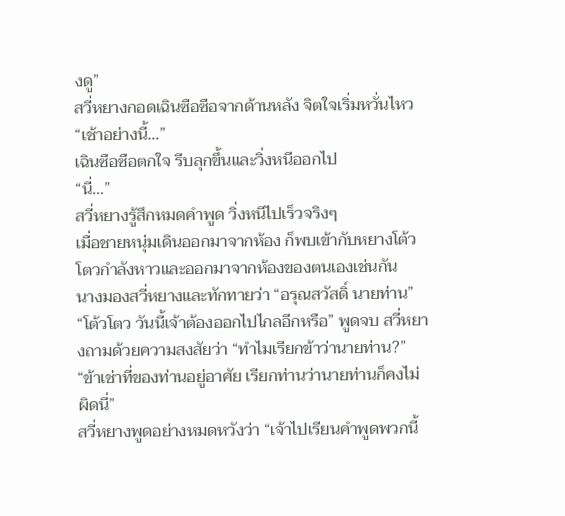งดู”
สวี่หยางกอดเฉินซือซือจากด้านหลัง จิตใจเริ่มหวั่นไหว
“เช้าอย่างนี้…”
เฉินซือซือตกใจ รีบลุกขึ้นและวิ่งหนีออกไป
“นี่…”
สวี่หยางรู้สึกหมดคำพูด วิ่งหนีไปเร็วจริงๆ
เมื่อชายหนุ่มเดินออกมาจากห้อง ก็พบเข้ากับหยางโต้วโตวกำลังหาวและออกมาจากห้องของตนเองเช่นกัน
นางมองสวี่หยางและทักทายว่า “อรุณสวัสดิ์ นายท่าน”
“โต้วโตว วันนี้เจ้าต้องออกไปไกลอีกหรือ” พูดจบ สวี่หยางถามด้วยความสงสัยว่า “ทำไมเรียกข้าว่านายท่าน?”
“ข้าเช่าที่ของท่านอยู่อาศัย เรียกท่านว่านายท่านก็คงไม่ผิดนี่”
สวี่หยางพูดอย่างหมดหวังว่า “เจ้าไปเรียนคำพูดพวกนี้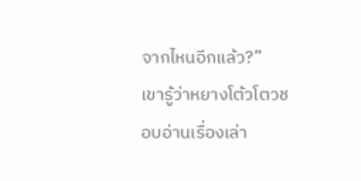จากไหนอีกแล้ว?”
เขารู้ว่าหยางโต้วโตวชอบอ่านเรื่องเล่า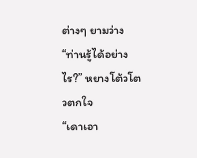ต่างๆ ยามว่าง
“ท่านรู้ได้อย่างไร?” หยางโต้วโตวตกใจ
“เดาเอา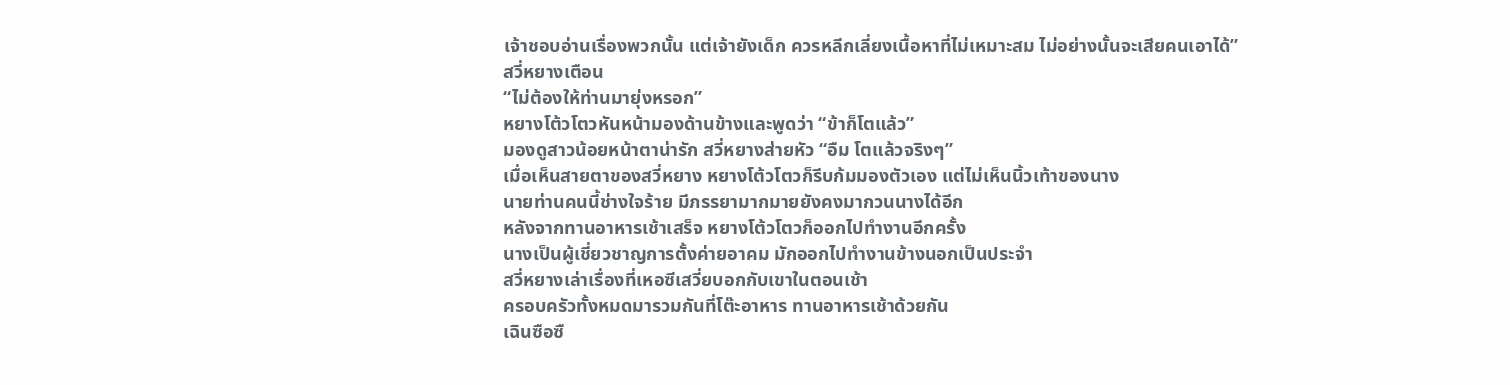เจ้าชอบอ่านเรื่องพวกนั้น แต่เจ้ายังเด็ก ควรหลีกเลี่ยงเนื้อหาที่ไม่เหมาะสม ไม่อย่างนั้นจะเสียคนเอาได้”
สวี่หยางเตือน
“ไม่ต้องให้ท่านมายุ่งหรอก”
หยางโต้วโตวหันหน้ามองด้านข้างและพูดว่า “ข้าก็โตแล้ว”
มองดูสาวน้อยหน้าตาน่ารัก สวี่หยางส่ายหัว “อืม โตแล้วจริงๆ”
เมื่อเห็นสายตาของสวี่หยาง หยางโต้วโตวก็รีบก้มมองตัวเอง แต่ไม่เห็นนิ้วเท้าของนาง
นายท่านคนนี้ช่างใจร้าย มีภรรยามากมายยังคงมากวนนางได้อีก
หลังจากทานอาหารเช้าเสร็จ หยางโต้วโตวก็ออกไปทำงานอีกครั้ง
นางเป็นผู้เชี่ยวชาญการตั้งค่ายอาคม มักออกไปทำงานข้างนอกเป็นประจำ
สวี่หยางเล่าเรื่องที่เหอซีเสวี่ยบอกกับเขาในตอนเช้า
ครอบครัวทั้งหมดมารวมกันที่โต๊ะอาหาร ทานอาหารเช้าด้วยกัน
เฉินซือซื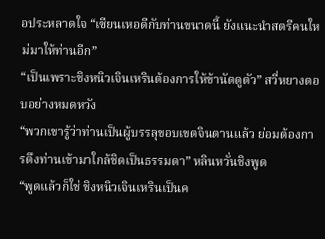อประหลาดใจ “เซียนเหอดีกับท่านขนาดนี้ ยังแนะนำสตรีคนใหม่มาให้ท่านอีก”
“เป็นเพราะชิงหนิวเจินเหรินต้องการให้ข้านัดดูตัว” สวี่หยางตอบอย่างหมดหวัง
“พวกเขารู้ว่าท่านเป็นผู้บรรลุขอบเขตจินตานแล้ว ย่อมต้องการดึงท่านเข้ามาใกล้ชิดเป็นธรรมดา” หลินหวั่นชิงพูด
“พูดแล้วก็ใช่ ชิงหนิวเจินเหรินเป็นค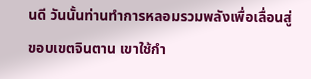นดี วันนั้นท่านทำการหลอมรวมพลังเพื่อเลื่อนสู่ขอบเขตจินตาน เขาใช้กำ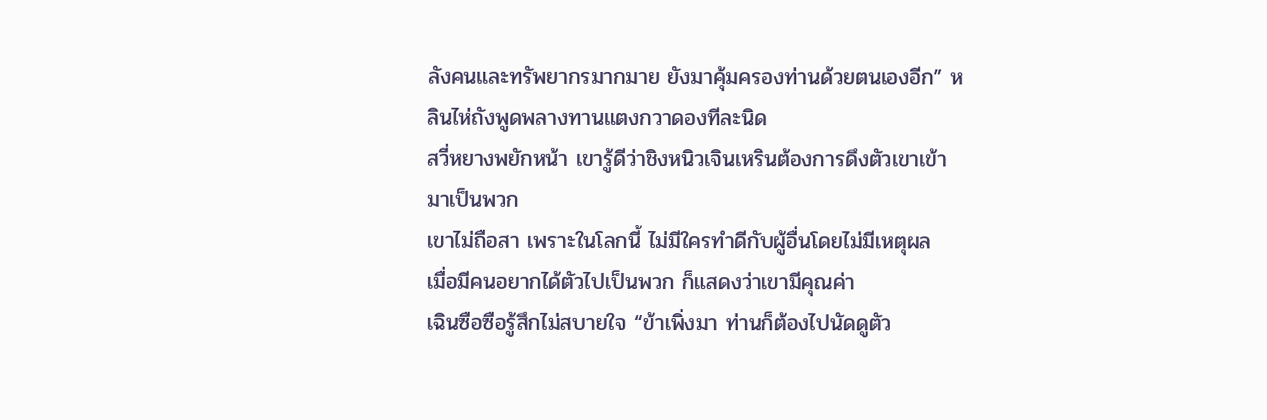ลังคนและทรัพยากรมากมาย ยังมาคุ้มครองท่านด้วยตนเองอีก” หลินไห่ถังพูดพลางทานแตงกวาดองทีละนิด
สวี่หยางพยักหน้า เขารู้ดีว่าชิงหนิวเจินเหรินต้องการดึงตัวเขาเข้ามาเป็นพวก
เขาไม่ถือสา เพราะในโลกนี้ ไม่มีใครทำดีกับผู้อื่นโดยไม่มีเหตุผล
เมื่อมีคนอยากได้ตัวไปเป็นพวก ก็แสดงว่าเขามีคุณค่า
เฉินซือซือรู้สึกไม่สบายใจ “ข้าเพิ่งมา ท่านก็ต้องไปนัดดูตัว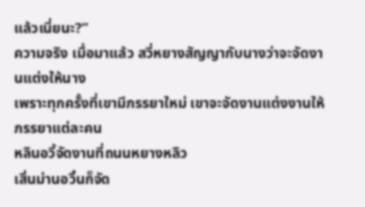แล้วเนี่ยนะ?”
ความจริง เมื่อมาแล้ว สวี่หยางสัญญากับนางว่าจะจัดงานแต่งให้นาง
เพราะทุกครั้งที่เขามีภรรยาใหม่ เขาจะจัดงานแต่งงานให้ภรรยาแต่ละคน
หลินอวี้จัดงานที่ถนนหยางหลิว
เสิ่นม่านอวิ๋นก็จัด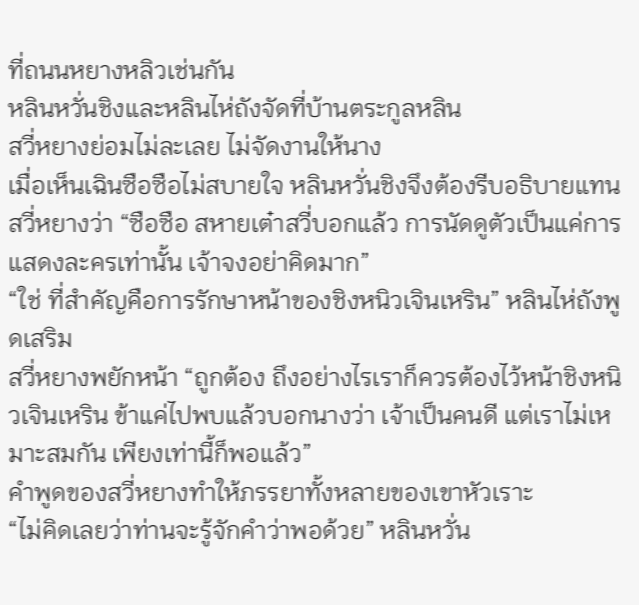ที่ถนนหยางหลิวเช่นกัน
หลินหวั่นชิงและหลินไห่ถังจัดที่บ้านตระกูลหลิน
สวี่หยางย่อมไม่ละเลย ไม่จัดงานให้นาง
เมื่อเห็นเฉินซือซือไม่สบายใจ หลินหวั่นชิงจึงต้องรีบอธิบายแทนสวี่หยางว่า “ซือซือ สหายเต๋าสวี่บอกแล้ว การนัดดูตัวเป็นแค่การแสดงละครเท่านั้น เจ้าจงอย่าคิดมาก”
“ใช่ ที่สำคัญคือการรักษาหน้าของชิงหนิวเจินเหริน” หลินไห่ถังพูดเสริม
สวี่หยางพยักหน้า “ถูกต้อง ถึงอย่างไรเราก็ควรต้องไว้หน้าชิงหนิวเจินเหริน ข้าแค่ไปพบแล้วบอกนางว่า เจ้าเป็นคนดี แต่เราไม่เหมาะสมกัน เพียงเท่านี้ก็พอแล้ว”
คำพูดของสวี่หยางทำให้ภรรยาทั้งหลายของเขาหัวเราะ
“ไม่คิดเลยว่าท่านจะรู้จักคำว่าพอด้วย” หลินหวั่น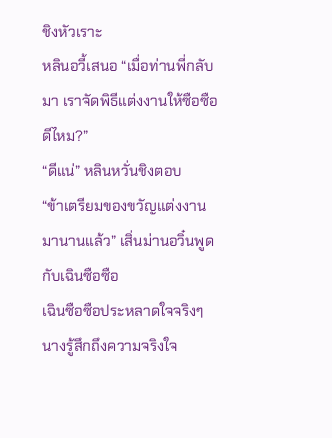ชิงหัวเราะ
หลินอวี้เสนอ “เมื่อท่านพี่กลับมา เราจัดพิธีแต่งงานให้ซือซือดีไหม?”
“ดีแน่” หลินหวั่นชิงตอบ
“ข้าเตรียมของขวัญแต่งงานมานานแล้ว” เสิ่นม่านอวิ๋นพูดกับเฉินซือซือ
เฉินซือซือประหลาดใจจริงๆ
นางรู้สึกถึงความจริงใจ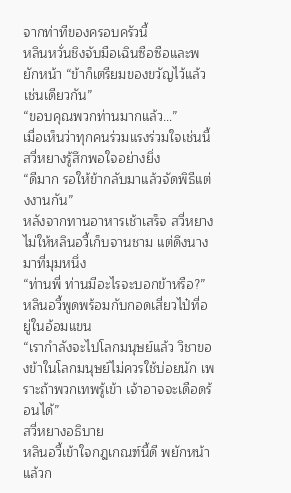จากท่าทีของครอบครัวนี้
หลินหวั่นชิงจับมือเฉินซือซือและพยักหน้า “ข้าก็เตรียมของขวัญไว้แล้วเช่นเดียวกัน”
“ขอบคุณพวกท่านมากแล้ว…”
เมื่อเห็นว่าทุกคนร่วมแรงร่วมใจเช่นนี้ สวี่หยางรู้สึกพอใจอย่างยิ่ง
“ดีมาก รอให้ข้ากลับมาแล้วจัดพิธีแต่งงานกัน”
หลังจากทานอาหารเช้าเสร็จ สวี่หยางไม่ให้หลินอวี้เก็บจานชาม แต่ดึงนางมาที่มุมหนึ่ง
“ท่านพี่ ท่านมีอะไรจะบอกข้าหรือ?”
หลินอวี้พูดพร้อมกับกอดเสี่ยวไป๋ที่อยู่ในอ้อมแขน
“เรากำลังจะไปโลกมนุษย์แล้ว วิชาของข้าในโลกมนุษย์ไม่ควรใช้บ่อยนัก เพราะถ้าพวกเทพรู้เข้า เจ้าอาจจะเดือดร้อนได้”
สวี่หยางอธิบาย
หลินอวี้เข้าใจกฎเกณฑ์นี้ดี พยักหน้าแล้วก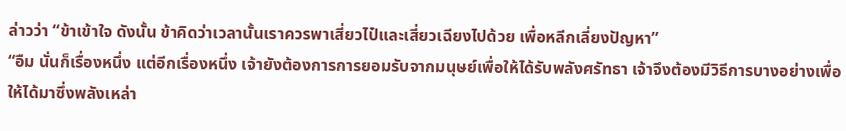ล่าวว่า “ข้าเข้าใจ ดังนั้น ข้าคิดว่าเวลานั้นเราควรพาเสี่ยวไป๋และเสี่ยวเฉียงไปด้วย เพื่อหลีกเลี่ยงปัญหา”
“อืม นั่นก็เรื่องหนึ่ง แต่อีกเรื่องหนึ่ง เจ้ายังต้องการการยอมรับจากมนุษย์เพื่อให้ได้รับพลังศรัทธา เจ้าจึงต้องมีวิธีการบางอย่างเพื่อให้ได้มาซึ่งพลังเหล่า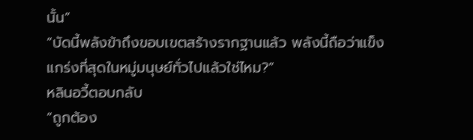นั้น”
“บัดนี้พลังข้าถึงขอบเขตสร้างรากฐานแล้ว พลังนี้ถือว่าแข็งแกร่งที่สุดในหมู่มนุษย์ทั่วไปแล้วใช่ไหม?”
หลินอวี้ตอบกลับ
“ถูกต้อง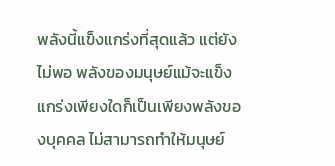พลังนี้แข็งแกร่งที่สุดแล้ว แต่ยังไม่พอ พลังของมนุษย์แม้จะแข็งแกร่งเพียงใดก็เป็นเพียงพลังของบุคคล ไม่สามารถทำให้มนุษย์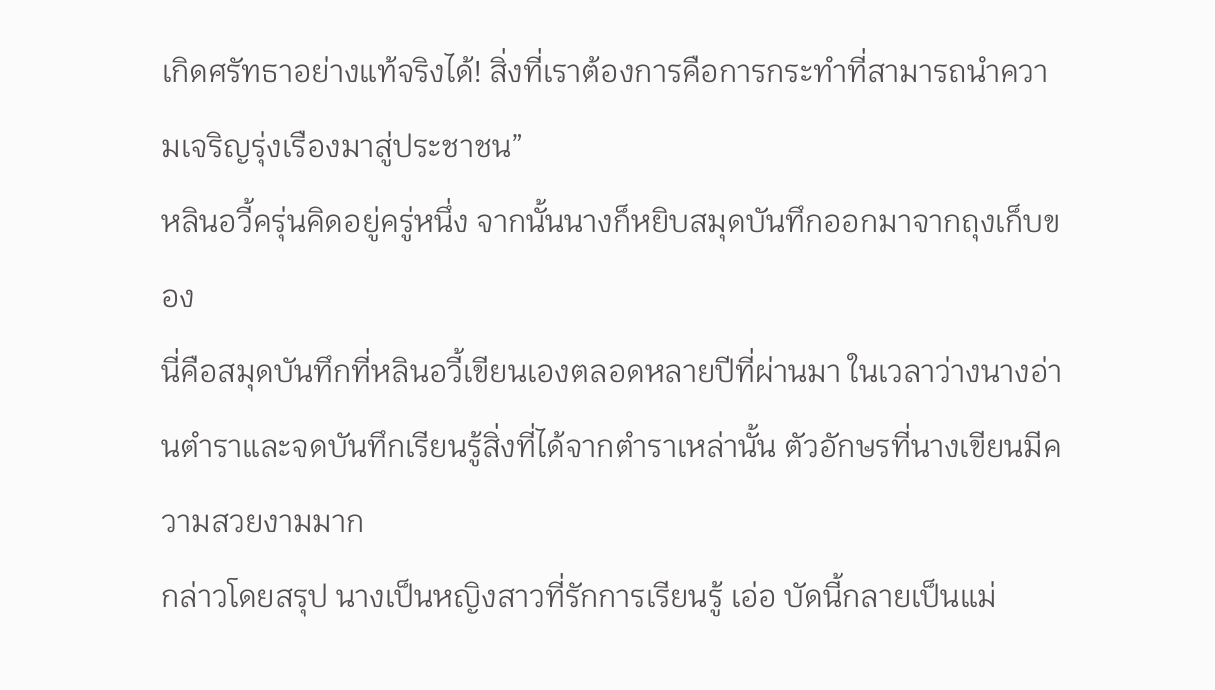เกิดศรัทธาอย่างแท้จริงได้! สิ่งที่เราต้องการคือการกระทำที่สามารถนำความเจริญรุ่งเรืองมาสู่ประชาชน”
หลินอวี้ครุ่นคิดอยู่ครู่หนึ่ง จากนั้นนางก็หยิบสมุดบันทึกออกมาจากถุงเก็บของ
นี่คือสมุดบันทึกที่หลินอวี้เขียนเองตลอดหลายปีที่ผ่านมา ในเวลาว่างนางอ่านตำราและจดบันทึกเรียนรู้สิ่งที่ได้จากตำราเหล่านั้น ตัวอักษรที่นางเขียนมีความสวยงามมาก
กล่าวโดยสรุป นางเป็นหญิงสาวที่รักการเรียนรู้ เอ่อ บัดนี้กลายเป็นแม่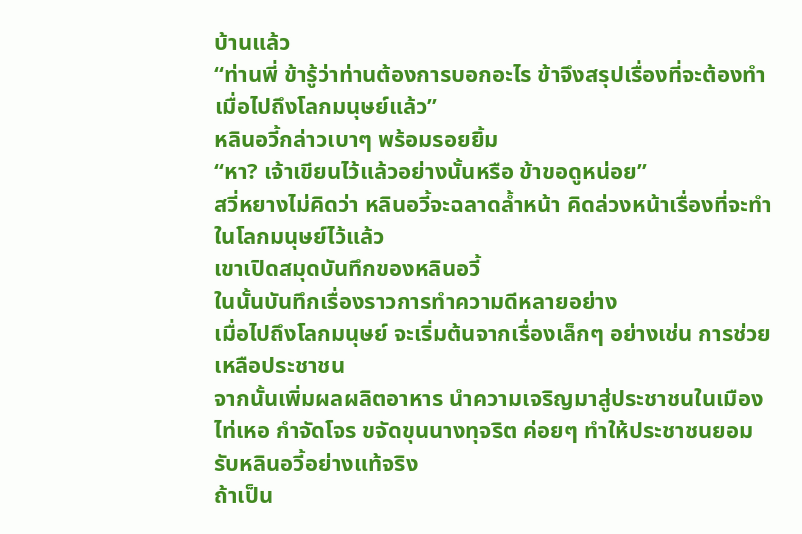บ้านแล้ว
“ท่านพี่ ข้ารู้ว่าท่านต้องการบอกอะไร ข้าจึงสรุปเรื่องที่จะต้องทำเมื่อไปถึงโลกมนุษย์แล้ว”
หลินอวี้กล่าวเบาๆ พร้อมรอยยิ้ม
“หา? เจ้าเขียนไว้แล้วอย่างนั้นหรือ ข้าขอดูหน่อย”
สวี่หยางไม่คิดว่า หลินอวี้จะฉลาดล้ำหน้า คิดล่วงหน้าเรื่องที่จะทำในโลกมนุษย์ไว้แล้ว
เขาเปิดสมุดบันทึกของหลินอวี้
ในนั้นบันทึกเรื่องราวการทำความดีหลายอย่าง
เมื่อไปถึงโลกมนุษย์ จะเริ่มต้นจากเรื่องเล็กๆ อย่างเช่น การช่วยเหลือประชาชน
จากนั้นเพิ่มผลผลิตอาหาร นำความเจริญมาสู่ประชาชนในเมืองไท่เหอ กำจัดโจร ขจัดขุนนางทุจริต ค่อยๆ ทำให้ประชาชนยอมรับหลินอวี้อย่างแท้จริง
ถ้าเป็น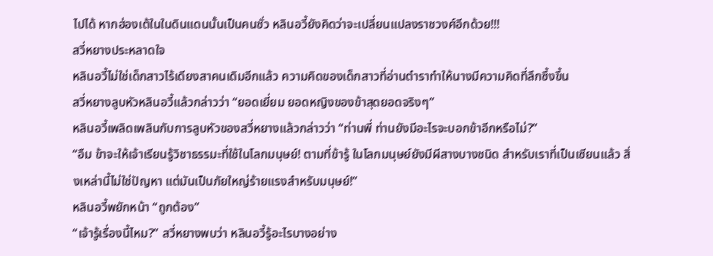ไปได้ หากฮ่องเต้ในในดินแดนนั้นเป็นคนชั่ว หลินอวี้ยังคิดว่าจะเปลี่ยนแปลงราชวงศ์อีกด้วย!!!
สวี่หยางประหลาดใจ
หลินอวี้ไม่ใช่เด็กสาวไร้เดียงสาคนเดิมอีกแล้ว ความคิดของเด็กสาวที่อ่านตำราทำให้นางมีความคิดที่ลึกซึ้งขึ้น
สวี่หยางลูบหัวหลินอวี้แล้วกล่าวว่า “ยอดเยี่ยม ยอดหญิงของข้าสุดยอดจริงๆ”
หลินอวี้เพลิดเพลินกับการลูบหัวของสวี่หยางแล้วกล่าวว่า “ท่านพี่ ท่านยังมีอะไรจะบอกข้าอีกหรือไม่?”
“อืม ข้าจะให้เจ้าเรียนรู้วิชาธรรมะที่ใช้ในโลกมนุษย์! ตามที่ข้ารู้ ในโลกมนุษย์ยังมีผีสางบางชนิด สำหรับเราที่เป็นเซียนแล้ว สิ่งเหล่านี้ไม่ใช่ปัญหา แต่มันเป็นภัยใหญ่ร้ายแรงสำหรับมนุษย์!”
หลินอวี้พยักหน้า “ถูกต้อง”
“เจ้ารู้เรื่องนี้ไหม?” สวี่หยางพบว่า หลินอวี้รู้อะไรบางอย่าง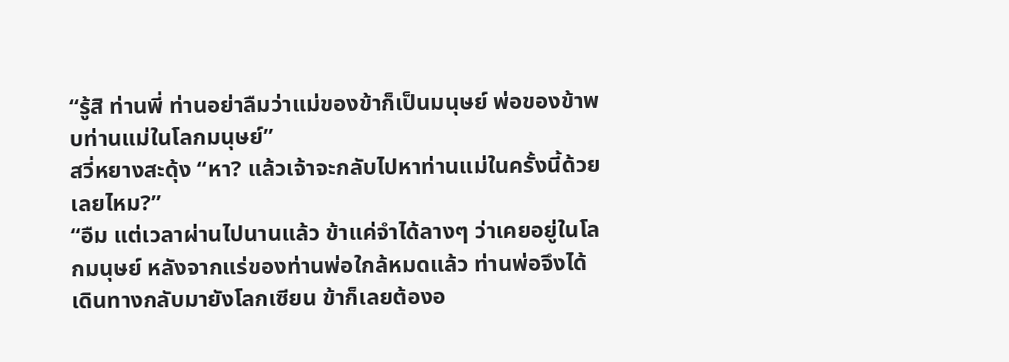“รู้สิ ท่านพี่ ท่านอย่าลืมว่าแม่ของข้าก็เป็นมนุษย์ พ่อของข้าพบท่านแม่ในโลกมนุษย์”
สวี่หยางสะดุ้ง “หา? แล้วเจ้าจะกลับไปหาท่านแม่ในครั้งนี้ด้วยเลยไหม?”
“อืม แต่เวลาผ่านไปนานแล้ว ข้าแค่จำได้ลางๆ ว่าเคยอยู่ในโลกมนุษย์ หลังจากแร่ของท่านพ่อใกล้หมดแล้ว ท่านพ่อจึงได้เดินทางกลับมายังโลกเซียน ข้าก็เลยต้องอ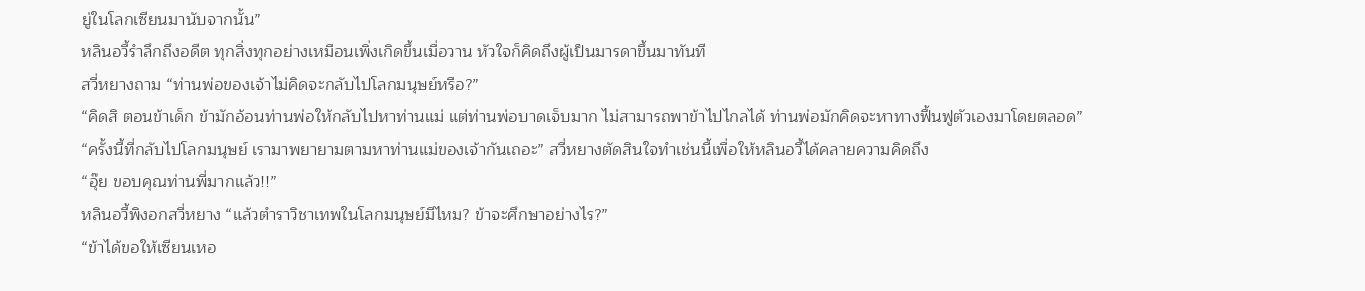ยู่ในโลกเซียนมานับจากนั้น”
หลินอวี้รำลึกถึงอดีต ทุกสิ่งทุกอย่างเหมือนเพิ่งเกิดขึ้นเมื่อวาน หัวใจก็คิดถึงผู้เป็นมารดาขึ้นมาทันที
สวี่หยางถาม “ท่านพ่อของเจ้าไม่คิดจะกลับไปโลกมนุษย์หรือ?”
“คิดสิ ตอนข้าเด็ก ข้ามักอ้อนท่านพ่อให้กลับไปหาท่านแม่ แต่ท่านพ่อบาดเจ็บมาก ไม่สามารถพาข้าไปไกลได้ ท่านพ่อมักคิดจะหาทางฟื้นฟูตัวเองมาโดยตลอด”
“ครั้งนี้ที่กลับไปโลกมนุษย์ เรามาพยายามตามหาท่านแม่ของเจ้ากันเถอะ” สวี่หยางตัดสินใจทำเช่นนี้เพื่อให้หลินอวี้ได้คลายความคิดถึง
“อุ๊ย ขอบคุณท่านพี่มากแล้ว!!”
หลินอวี้พิงอกสวี่หยาง “แล้วตำราวิชาเทพในโลกมนุษย์มีไหม? ข้าจะศึกษาอย่างไร?”
“ข้าได้ขอให้เซียนเหอ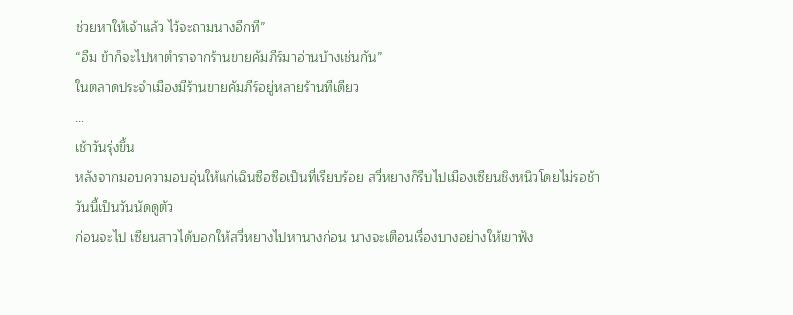ช่วยหาให้เจ้าแล้ว ไว้จะถามนางอีกที”
“อืม ข้าก็จะไปหาตำราจากร้านขายคัมภีร์มาอ่านบ้างเช่นกัน”
ในตลาดประจำเมืองมีร้านขายคัมภีร์อยู่หลายร้านทีเดียว
…
เช้าวันรุ่งขึ้น
หลังจากมอบความอบอุ่นให้แก่เฉินซือซือเป็นที่เรียบร้อย สวี่หยางก็รีบไปเมืองเซียนชิงหนิวโดยไม่รอช้า
วันนี้เป็นวันนัดดูตัว
ก่อนจะไป เซียนสาวได้บอกให้สวี่หยางไปหานางก่อน นางจะเตือนเรื่องบางอย่างให้เขาฟัง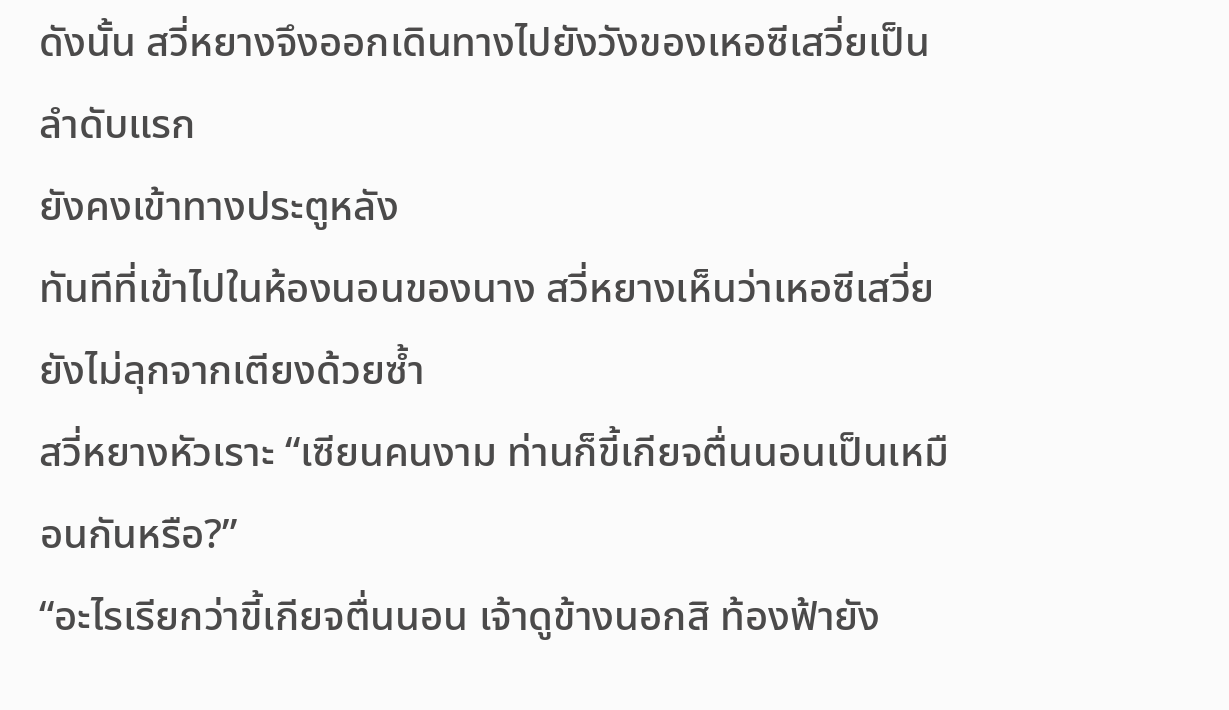ดังนั้น สวี่หยางจึงออกเดินทางไปยังวังของเหอซีเสวี่ยเป็นลำดับแรก
ยังคงเข้าทางประตูหลัง
ทันทีที่เข้าไปในห้องนอนของนาง สวี่หยางเห็นว่าเหอซีเสวี่ยยังไม่ลุกจากเตียงด้วยซ้ำ
สวี่หยางหัวเราะ “เซียนคนงาม ท่านก็ขี้เกียจตื่นนอนเป็นเหมือนกันหรือ?”
“อะไรเรียกว่าขี้เกียจตื่นนอน เจ้าดูข้างนอกสิ ท้องฟ้ายัง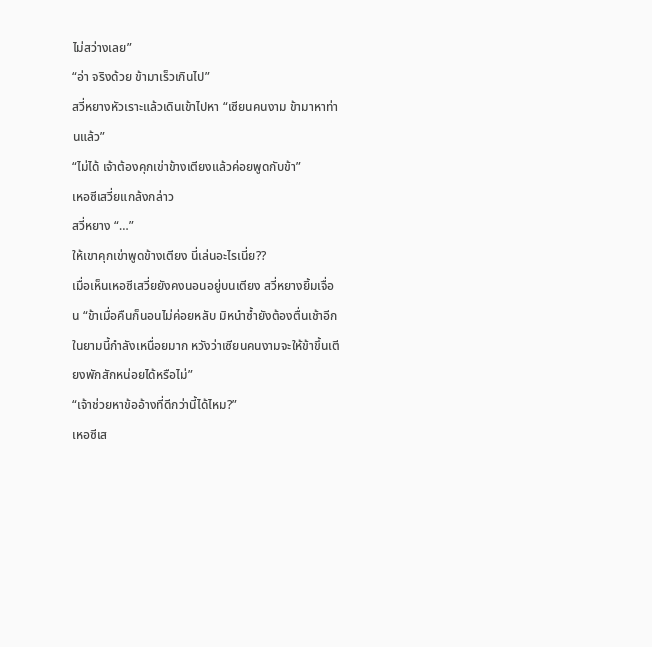ไม่สว่างเลย”
“อ่า จริงด้วย ข้ามาเร็วเกินไป”
สวี่หยางหัวเราะแล้วเดินเข้าไปหา “เซียนคนงาม ข้ามาหาท่านแล้ว”
“ไม่ได้ เจ้าต้องคุกเข่าข้างเตียงแล้วค่อยพูดกับข้า”
เหอซีเสวี่ยแกล้งกล่าว
สวี่หยาง “…”
ให้เขาคุกเข่าพูดข้างเตียง นี่เล่นอะไรเนี่ย??
เมื่อเห็นเหอซีเสวี่ยยังคงนอนอยู่บนเตียง สวี่หยางยิ้มเจื่อน “ข้าเมื่อคืนก็นอนไม่ค่อยหลับ มิหนำซ้ำยังต้องตื่นเช้าอีก ในยามนี้กำลังเหนื่อยมาก หวังว่าเซียนคนงามจะให้ข้าขึ้นเตียงพักสักหน่อยได้หรือไม่”
“เจ้าช่วยหาข้ออ้างที่ดีกว่านี้ได้ไหม?”
เหอซีเส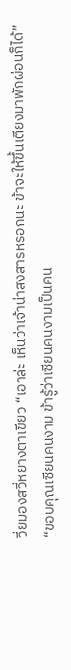วี่ยมองสวี่หยางตาเขียว “เอาล่ะ เห็นว่าเจ้าน่าสงสารหรอกนะ ข้าจะให้ขึ้นเตียงมาพักผ่อนก็ได้”
“ขอบคุณเซียนคนงาม ข้ารู้ว่าเซียนคนงามเป็นคน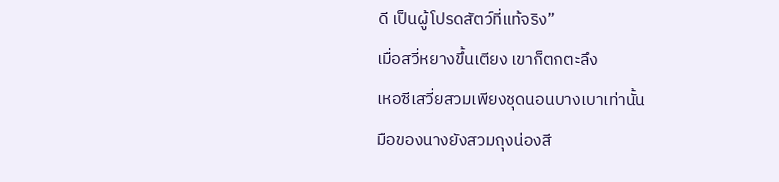ดี เป็นผู้โปรดสัตว์ที่แท้จริง”
เมื่อสวี่หยางขึ้นเตียง เขาก็ตกตะลึง
เหอซีเสวี่ยสวมเพียงชุดนอนบางเบาเท่านั้น
มือของนางยังสวมถุงน่องสี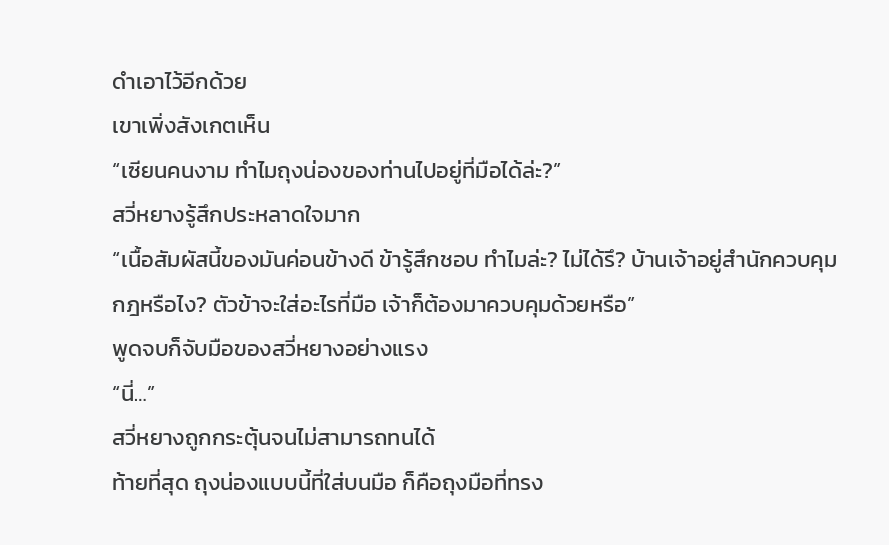ดำเอาไว้อีกด้วย
เขาเพิ่งสังเกตเห็น
“เซียนคนงาม ทำไมถุงน่องของท่านไปอยู่ที่มือได้ล่ะ?”
สวี่หยางรู้สึกประหลาดใจมาก
“เนื้อสัมผัสนี้ของมันค่อนข้างดี ข้ารู้สึกชอบ ทำไมล่ะ? ไม่ได้รึ? บ้านเจ้าอยู่สำนักควบคุมกฎหรือไง? ตัวข้าจะใส่อะไรที่มือ เจ้าก็ต้องมาควบคุมด้วยหรือ”
พูดจบก็จับมือของสวี่หยางอย่างแรง
“นี่…”
สวี่หยางถูกกระตุ้นจนไม่สามารถทนได้
ท้ายที่สุด ถุงน่องแบบนี้ที่ใส่บนมือ ก็คือถุงมือที่ทรง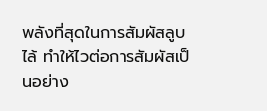พลังที่สุดในการสัมผัสลูบไล้ ทำให้ไวต่อการสัมผัสเป็นอย่าง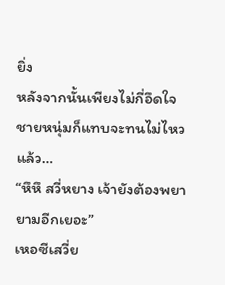ยิ่ง
หลังจากนั้นเพียงไม่กี่อึดใจ ชายหนุ่มก็แทบจะทนไม่ไหวแล้ว…
“หึหึ สวี่หยาง เจ้ายังต้องพยายามอีกเยอะ”
เหอซีเสวี่ย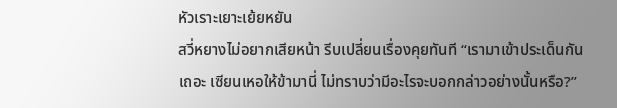หัวเราะเยาะเย้ยหยัน
สวี่หยางไม่อยากเสียหน้า รีบเปลี่ยนเรื่องคุยทันที “เรามาเข้าประเด็นกันเถอะ เซียนเหอให้ข้ามานี่ ไม่ทราบว่ามีอะไรจะบอกกล่าวอย่างนั้นหรือ?”